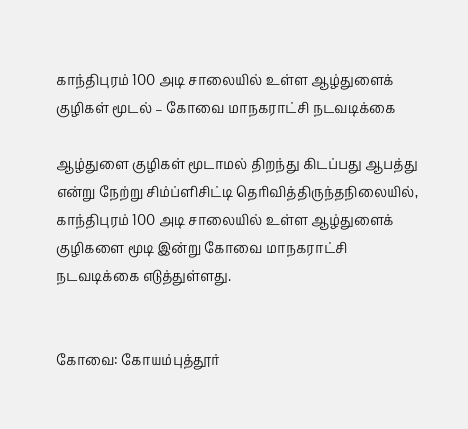காந்திபுரம் 100 அடி சாலையில் உள்ள ஆழ்துளைக் குழிகள் மூடல் – கோவை மாநகராட்சி நடவடிக்கை

ஆழ்துளை குழிகள் மூடாமல் திறந்து கிடப்பது ஆபத்து என்று நேற்று சிம்ப்ளிசிட்டி தெரிவித்திருந்தநிலையில், காந்திபுரம் 100 அடி சாலையில் உள்ள ஆழ்துளைக் குழிகளை மூடி இன்று கோவை மாநகராட்சி நடவடிக்கை எடுத்துள்ளது.


கோவை: கோயம்புத்தூர்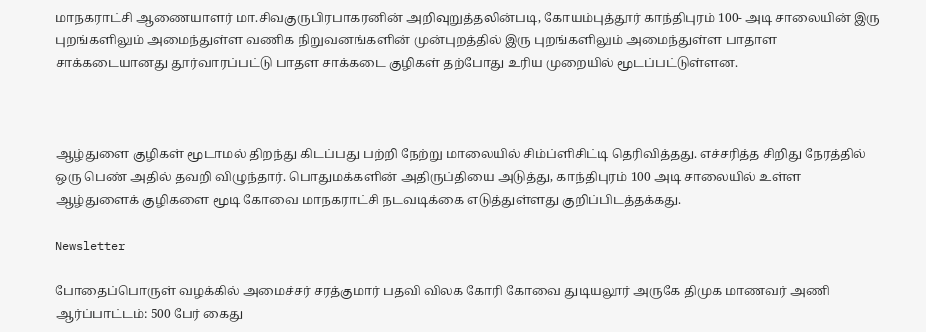மாநகராட்சி ஆணையாளர் மா.சிவகுருபிரபாகரனின் அறிவுறுத்தலின்படி, கோயம்புத்தூர் காந்திபுரம் 100- அடி சாலையின் இரு புறங்களிலும் அமைந்துள்ள வணிக நிறுவனங்களின் முன்புறத்தில் இரு புறங்களிலும் அமைந்துள்ள பாதாள சாக்கடையானது தூர்வாரப்பட்டு பாதள சாக்கடை குழிகள் தற்போது உரிய முறையில் மூடப்பட்டுள்ளன.



ஆழ்துளை குழிகள் மூடாமல் திறந்து கிடப்பது பற்றி நேற்று மாலையில் சிம்ப்ளிசிட்டி தெரிவித்தது. எச்சரித்த சிறிது நேரத்தில் ஒரு பெண் அதில் தவறி விழுந்தார். பொதுமக்களின் அதிருப்தியை அடுத்து, காந்திபுரம் 100 அடி சாலையில் உள்ள ஆழ்துளைக் குழிகளை மூடி கோவை மாநகராட்சி நடவடிக்கை எடுத்துள்ளது குறிப்பிடத்தக்கது.

Newsletter

போதைப்பொருள் வழக்கில் அமைச்சர் சரத்குமார் பதவி விலக கோரி கோவை துடியலூர் அருகே திமுக மாணவர் அணி ஆர்ப்பாட்டம்: 500 பேர் கைது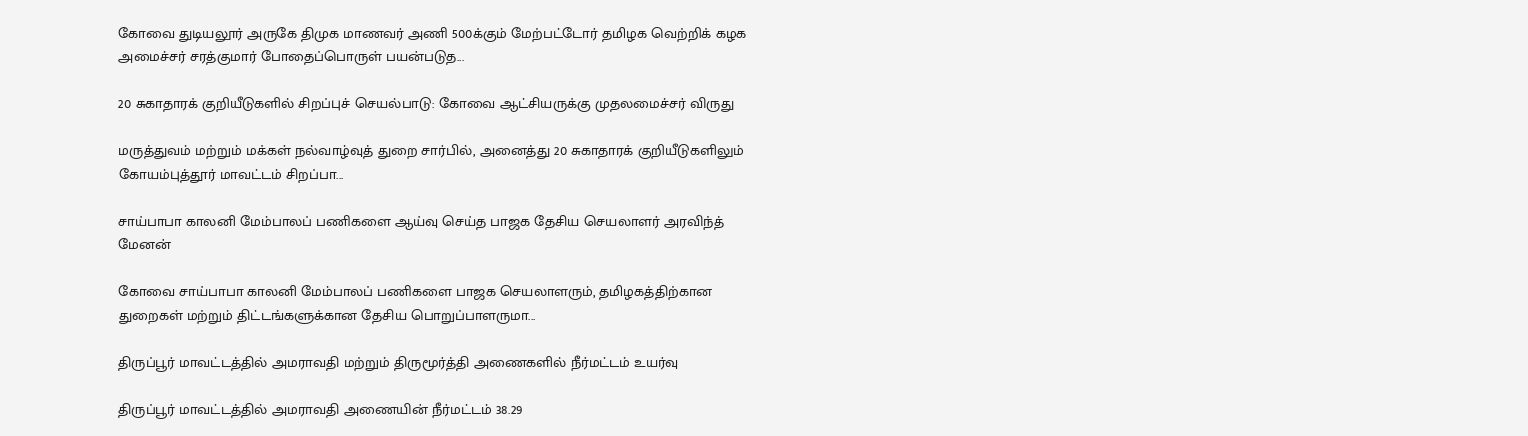கோவை துடியலூர் அருகே திமுக மாணவர் அணி 500க்கும் மேற்பட்டோர் தமிழக வெற்றிக் கழக அமைச்சர் சரத்குமார் போதைப்பொருள் பயன்படுத...

20 சுகாதாரக் குறியீடுகளில் சிறப்புச் செயல்பாடு: கோவை ஆட்சியருக்கு முதலமைச்சர் விருது

மருத்துவம் மற்றும் மக்கள் நல்வாழ்வுத் துறை சார்பில், அனைத்து 20 சுகாதாரக் குறியீடுகளிலும் கோயம்புத்தூர் மாவட்டம் சிறப்பா...

சாய்பாபா காலனி மேம்பாலப் பணிகளை ஆய்வு செய்த பாஜக தேசிய செயலாளர் அரவிந்த் மேனன்

கோவை சாய்பாபா காலனி மேம்பாலப் பணிகளை பாஜக செயலாளரும், தமிழகத்திற்கான துறைகள் மற்றும் திட்டங்களுக்கான தேசிய பொறுப்பாளருமா...

திருப்பூர் மாவட்டத்தில் அமராவதி மற்றும் திருமூர்த்தி அணைகளில் நீர்மட்டம் உயர்வு

திருப்பூர் மாவட்டத்தில் அமராவதி அணையின் நீர்மட்டம் 38.29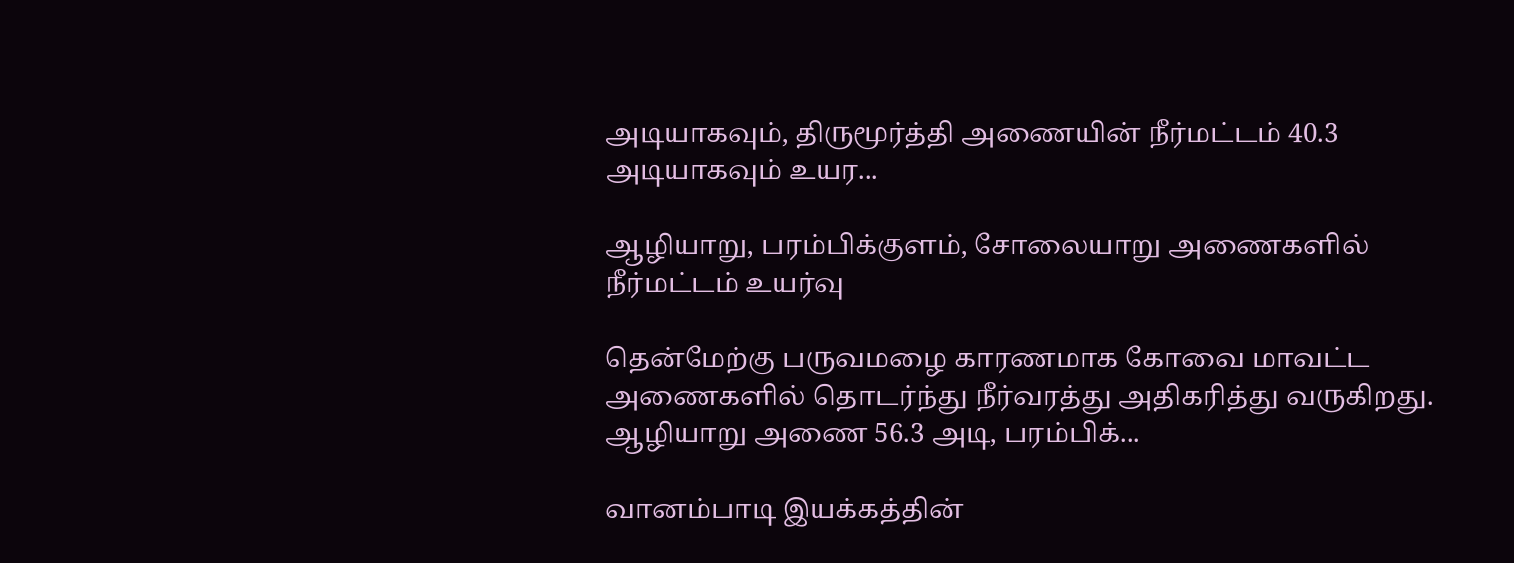அடியாகவும், திருமூர்த்தி அணையின் நீர்மட்டம் 40.3 அடியாகவும் உயர...

ஆழியாறு, பரம்பிக்குளம், சோலையாறு அணைகளில் நீர்மட்டம் உயர்வு

தென்மேற்கு பருவமழை காரணமாக கோவை மாவட்ட அணைகளில் தொடர்ந்து நீர்வரத்து அதிகரித்து வருகிறது. ஆழியாறு அணை 56.3 அடி, பரம்பிக்...

வானம்பாடி இயக்கத்தின்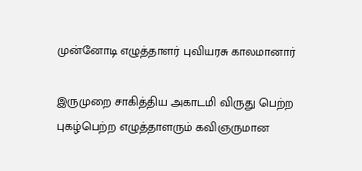முன்னோடி எழுத்தாளர் புவியரசு காலமானார்

இருமுறை சாகித்திய அகாடமி விருது பெற்ற புகழ்பெற்ற எழுத்தாளரும் கவிஞருமான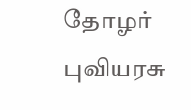தோழர் புவியரசு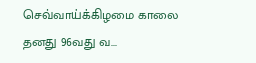செவ்வாய்க்கிழமை காலை தனது 96வது வ...